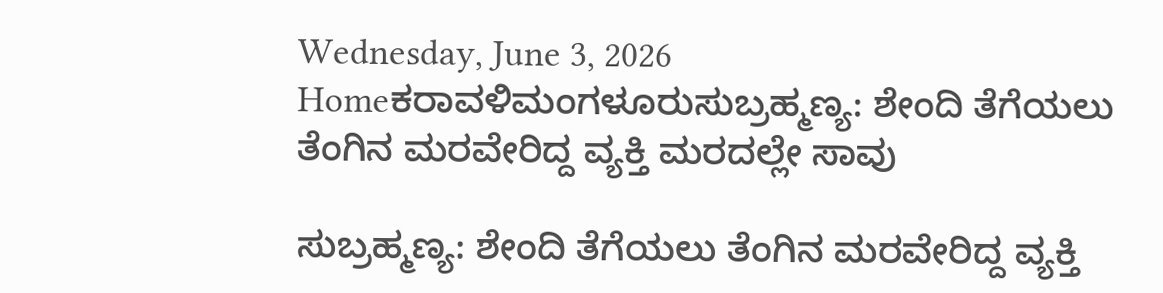Wednesday, June 3, 2026
Homeಕರಾವಳಿಮಂಗಳೂರುಸುಬ್ರಹ್ಮಣ್ಯ: ಶೇಂದಿ ತೆಗೆಯಲು ತೆಂಗಿನ ಮರವೇರಿದ್ದ ವ್ಯಕ್ತಿ ಮರದಲ್ಲೇ ಸಾವು

ಸುಬ್ರಹ್ಮಣ್ಯ: ಶೇಂದಿ ತೆಗೆಯಲು ತೆಂಗಿನ ಮರವೇರಿದ್ದ ವ್ಯಕ್ತಿ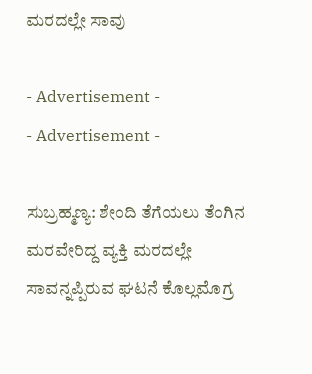ಮರದಲ್ಲೇ ಸಾವು

- Advertisement -
- Advertisement -

ಸುಬ್ರಹ್ಮಣ್ಯ: ಶೇಂದಿ ತೆಗೆಯಲು ತೆಂಗಿನ ಮರವೇರಿದ್ದ ವ್ಯಕ್ತಿ ಮರದಲ್ಲೇ ಸಾವನ್ನಪ್ಪಿರುವ ಘಟನೆ ಕೊಲ್ಲಮೊಗ್ರ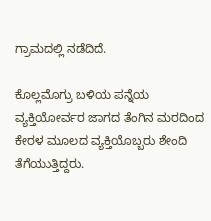ಗ್ರಾಮದಲ್ಲಿ ನಡೆದಿದೆ.

ಕೊಲ್ಲಮೊಗ್ರು ಬಳಿಯ ಪನ್ನೆಯ ವ್ಯಕ್ತಿಯೋರ್ವರ ಜಾಗದ ತೆಂಗಿನ ಮರದಿಂದ ಕೇರಳ ಮೂಲದ ವ್ಯಕ್ತಿಯೊಬ್ಬರು ಶೇಂದಿ ತೆಗೆಯುತ್ತಿದ್ದರು.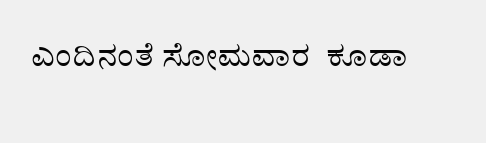ಎಂದಿನಂತೆ ಸೋಮವಾರ  ಕೂಡಾ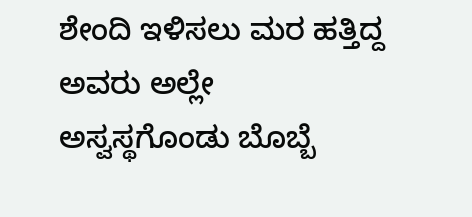ಶೇಂದಿ ಇಳಿಸಲು ಮರ ಹತ್ತಿದ್ದ ಅವರು ಅಲ್ಲೇ ಅಸ್ವಸ್ಥಗೊಂಡು ಬೊಬ್ಬೆ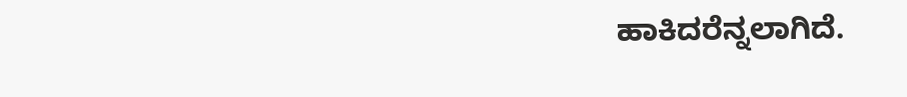ಹಾಕಿದರೆನ್ನಲಾಗಿದೆ.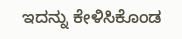ಇದನ್ನು ಕೇಳಿಸಿಕೊಂಡ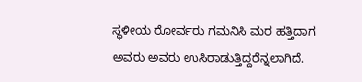ಸ್ಥಳೀಯ ರೋರ್ವರು ಗಮನಿಸಿ ಮರ ಹತ್ತಿದಾಗ ಅವರು ಅವರು ಉಸಿರಾಡುತ್ತಿದ್ದರೆನ್ನಲಾಗಿದೆ.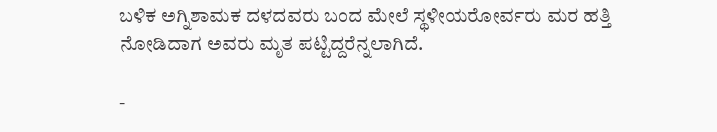ಬಳಿಕ ಅಗ್ನಿಶಾಮಕ ದಳದವರು ಬಂದ ಮೇಲೆ ಸ್ಥಳೀಯರೋರ್ವರು ಮರ ಹತ್ತಿ ನೋಡಿದಾಗ ಅವರು ಮೃತ ಪಟ್ಟಿದ್ದರೆನ್ನಲಾಗಿದೆ.

-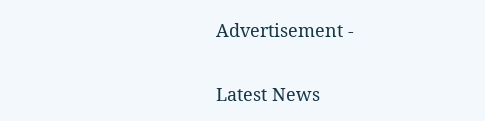Advertisement -

Latest News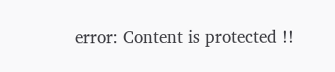error: Content is protected !!